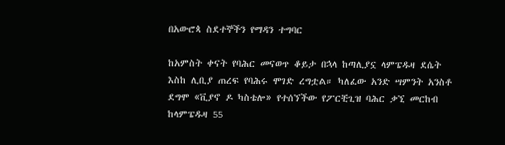በአውሮጳ ስደተኞችን የማዳን ተግባር

ከአምስት ቀናት የባሕር መናወጥ ቆይታ በኋላ ከጣሊያኗ ላምፔዱዛ ደሴት እስከ ሊቢያ ጠረፍ የባሕሩ ሞገድ ረግቷል። ካለፈው አንድ ሣምንት አንስቶ ደግሞ «ቪያኖ ዶ ካስቴሎ» የተሰኘችው የፖርቺጊዝ ባሕር ቃኚ መርከብ ከላምፔዱዛ 55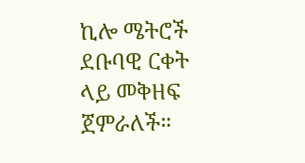ኪሎ ሜትሮች ደቡባዊ ርቀት ላይ መቅዘፍ ጀምራለች።